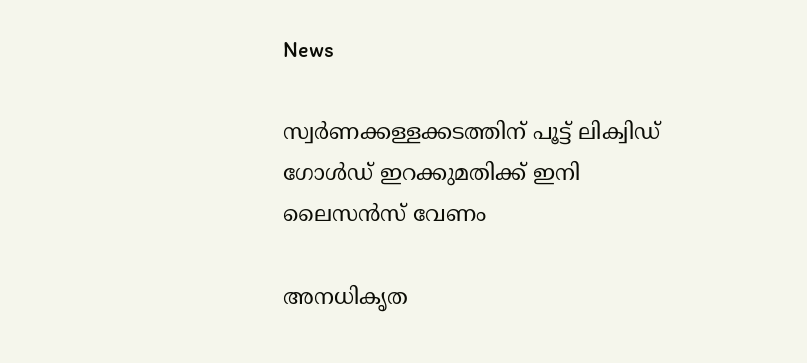News

സ്വര്‍ണക്കള്ളക്കടത്തിന് പൂട്ട് ലിക്വിഡ് ഗോള്‍ഡ് ഇറക്കുമതിക്ക് ഇനി ലൈസന്‍സ് വേണം

അനധികൃത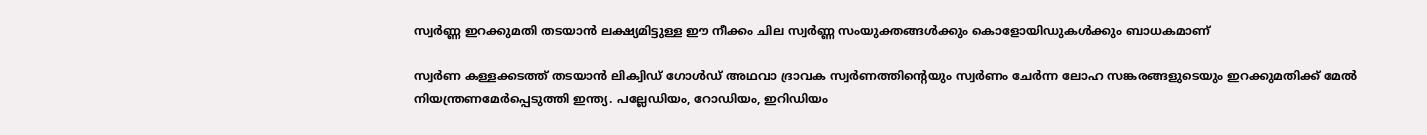സ്വര്‍ണ്ണ ഇറക്കുമതി തടയാന്‍ ലക്ഷ്യമിട്ടുള്ള ഈ നീക്കം ചില സ്വര്‍ണ്ണ സംയുക്തങ്ങള്‍ക്കും കൊളോയിഡുകള്‍ക്കും ബാധകമാണ്

സ്വര്‍ണ കള്ളക്കടത്ത് തടയാന്‍ ലിക്വിഡ് ഗോള്‍ഡ് അഥവാ ദ്രാവക സ്വര്‍ണത്തിന്റെയും സ്വര്‍ണം ചേര്‍ന്ന ലോഹ സങ്കരങ്ങളുടെയും ഇറക്കുമതിക്ക് മേല്‍ നിയന്ത്രണമേര്‍പ്പെടുത്തി ഇന്ത്യ. പല്ലേഡിയം, റോഡിയം, ഇറിഡിയം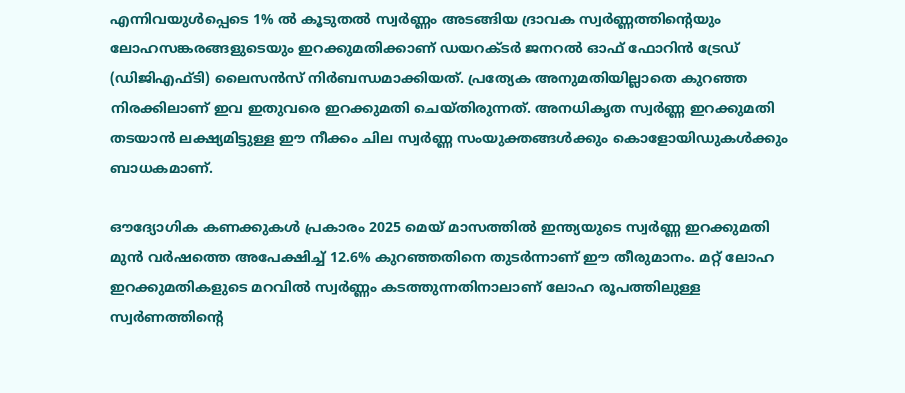എന്നിവയുള്‍പ്പെടെ 1% ല്‍ കൂടുതല്‍ സ്വര്‍ണ്ണം അടങ്ങിയ ദ്രാവക സ്വര്‍ണ്ണത്തിന്റെയും ലോഹസങ്കരങ്ങളുടെയും ഇറക്കുമതിക്കാണ് ഡയറക്ടര്‍ ജനറല്‍ ഓഫ് ഫോറിന്‍ ട്രേഡ് (ഡിജിഎഫ്ടി) ലൈസന്‍സ് നിര്‍ബന്ധമാക്കിയത്. പ്രത്യേക അനുമതിയില്ലാതെ കുറഞ്ഞ നിരക്കിലാണ് ഇവ ഇതുവരെ ഇറക്കുമതി ചെയ്തിരുന്നത്. അനധികൃത സ്വര്‍ണ്ണ ഇറക്കുമതി തടയാന്‍ ലക്ഷ്യമിട്ടുള്ള ഈ നീക്കം ചില സ്വര്‍ണ്ണ സംയുക്തങ്ങള്‍ക്കും കൊളോയിഡുകള്‍ക്കും ബാധകമാണ്.

ഔദ്യോഗിക കണക്കുകള്‍ പ്രകാരം 2025 മെയ് മാസത്തില്‍ ഇന്ത്യയുടെ സ്വര്‍ണ്ണ ഇറക്കുമതി മുന്‍ വര്‍ഷത്തെ അപേക്ഷിച്ച് 12.6% കുറഞ്ഞതിനെ തുടര്‍ന്നാണ് ഈ തീരുമാനം. മറ്റ് ലോഹ ഇറക്കുമതികളുടെ മറവില്‍ സ്വര്‍ണ്ണം കടത്തുന്നതിനാലാണ് ലോഹ രൂപത്തിലുള്ള സ്വര്‍ണത്തിന്റെ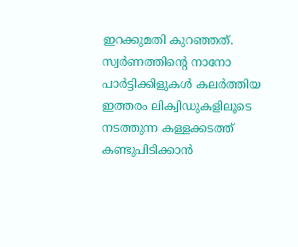ഇറക്കുമതി കുറഞ്ഞത്. സ്വര്‍ണത്തിന്റെ നാനോ പാര്‍ട്ടിക്കിളുകള്‍ കലര്‍ത്തിയ ഇത്തരം ലിക്വിഡുകളിലൂടെ നടത്തുന്ന കള്ളക്കടത്ത് കണ്ടുപിടിക്കാന്‍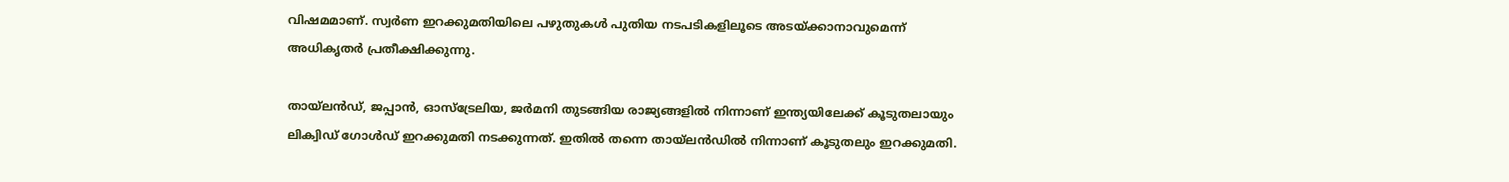വിഷമമാണ്. സ്വര്‍ണ ഇറക്കുമതിയിലെ പഴുതുകള്‍ പുതിയ നടപടികളിലൂടെ അടയ്ക്കാനാവുമെന്ന് അധികൃതര്‍ പ്രതീക്ഷിക്കുന്നു.

തായ്ലന്‍ഡ്, ജപ്പാന്‍, ഓസ്ട്രേലിയ, ജര്‍മനി തുടങ്ങിയ രാജ്യങ്ങളില്‍ നിന്നാണ് ഇന്ത്യയിലേക്ക് കൂടുതലായും ലിക്വിഡ് ഗോള്‍ഡ് ഇറക്കുമതി നടക്കുന്നത്. ഇതില്‍ തന്നെ തായ്ലന്‍ഡില്‍ നിന്നാണ് കൂടുതലും ഇറക്കുമതി.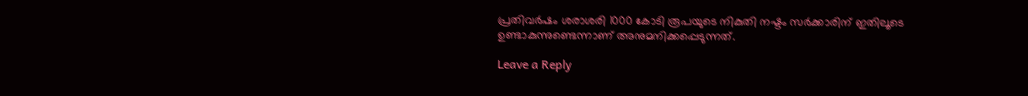പ്രതിവര്‍ഷം ശരാശരി 1000 കോടി രൂപയുടെ നികുതി നഷ്ടം സര്‍ക്കാരിന് ഇതിലൂടെ ഉണ്ടാകുന്നുണ്ടെന്നാണ് അനുമനിക്കപ്പെടുന്നത്.

Leave a Reply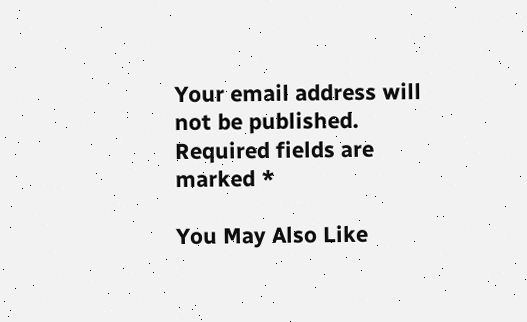Your email address will not be published. Required fields are marked *

You May Also Like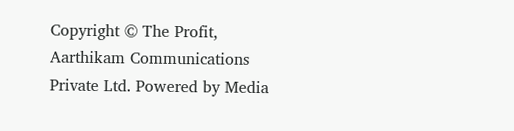Copyright © The Profit, Aarthikam Communications Private Ltd. Powered by Media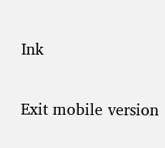Ink

Exit mobile version